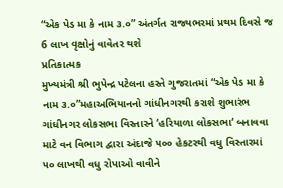“એક પેડ મા કે નામ ૩.૦” અંતર્ગત રાજ્યભરમાં પ્રથમ દિવસે જ 6 લાખ વૃક્ષોનું વાવેતર થશે
પ્રતિકાત્મક
મુખ્યમંત્રી શ્રી ભુપેન્દ્ર પટેલના હસ્તે ગુજરાતમાં “એક પેડ મા કે નામ ૩.૦”મહાઅભિયાનનો ગાંધીનગરથી કરાશે શુભારંભ
ગાંધીનગર લોકસભા વિસ્તારને ‘હરિયાળા લોકસભા‘ બનાવવા માટે વન વિભાગ દ્વારા અંદાજે ૫૦૦ હેકટરથી વધુ વિસ્તારમાં ૫૦ લાખથી વધુ રોપાઓ વાવીને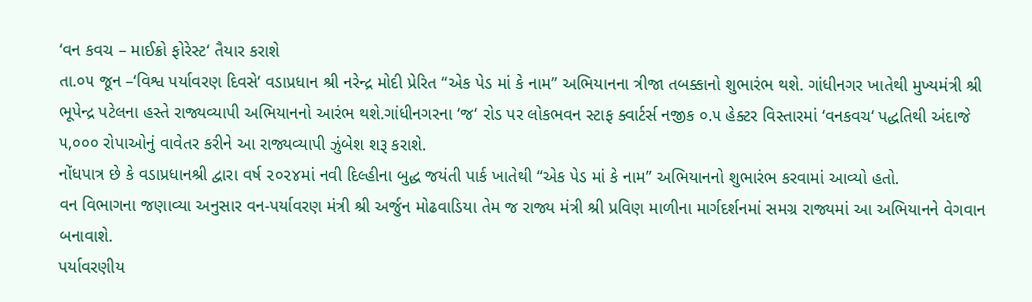‘વન કવચ – માઈક્રો ફોરેસ્ટ‘ તૈયાર કરાશે
તા.૦૫ જૂન –‘વિશ્વ પર્યાવરણ દિવસે‘ વડાપ્રધાન શ્રી નરેન્દ્ર મોદી પ્રેરિત “એક પેડ માં કે નામ” અભિયાનના ત્રીજા તબક્કાનો શુભારંભ થશે. ગાંધીનગર ખાતેથી મુખ્યમંત્રી શ્રી ભૂપેન્દ્ર પટેલના હસ્તે રાજ્યવ્યાપી અભિયાનનો આરંભ થશે.ગાંધીનગરના ‘જ‘ રોડ પર લોકભવન સ્ટાફ ક્વાર્ટર્સ નજીક ૦.૫ હેક્ટર વિસ્તારમાં ‘વનકવચ‘ પદ્ધતિથી અંદાજે ૫,૦૦૦ રોપાઓનું વાવેતર કરીને આ રાજ્યવ્યાપી ઝુંબેશ શરૂ કરાશે.
નોંધપાત્ર છે કે વડાપ્રધાનશ્રી દ્વારા વર્ષ ૨૦૨૪માં નવી દિલ્હીના બુદ્ધ જયંતી પાર્ક ખાતેથી “એક પેડ માં કે નામ” અભિયાનનો શુભારંભ કરવામાં આવ્યો હતો.
વન વિભાગના જણાવ્યા અનુસાર વન-પર્યાવરણ મંત્રી શ્રી અર્જુન મોઢવાડિયા તેમ જ રાજ્ય મંત્રી શ્રી પ્રવિણ માળીના માર્ગદર્શનમાં સમગ્ર રાજ્યમાં આ અભિયાનને વેગવાન બનાવાશે.
પર્યાવરણીય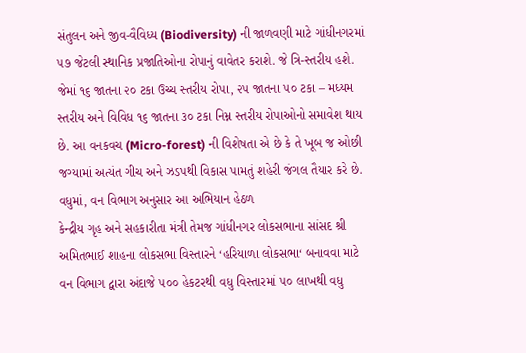સંતુલન અને જીવ-વૈવિધ્ય (Biodiversity) ની જાળવણી માટે ગાંધીનગરમાં ૫૭ જેટલી સ્થાનિક પ્રજાતિઓના રોપાનું વાવેતર કરાશે. જે ત્રિ-સ્તરીય હશે. જેમાં ૧૬ જાતના ૨૦ ટકા ઉચ્ચ સ્તરીય રોપા, ૨૫ જાતના ૫૦ ટકા – મધ્યમ સ્તરીય અને વિવિધ ૧૬ જાતના ૩૦ ટકા નિમ્ન સ્તરીય રોપાઓનો સમાવેશ થાય છે. આ વનકવચ (Micro-forest) ની વિશેષતા એ છે કે તે ખૂબ જ ઓછી જગ્યામાં અત્યંત ગીચ અને ઝડપથી વિકાસ પામતું શહેરી જંગલ તૈયાર કરે છે.
વધુમાં, વન વિભાગ અનુસાર આ અભિયાન હેઠળ
કેન્દ્રીય ગૃહ અને સહકારીતા મંત્રી તેમજ ગાંધીનગર લોકસભાના સાંસદ શ્રી અમિતભાઈ શાહના લોકસભા વિસ્તારને ‘હરિયાળા લોકસભા‘ બનાવવા માટે વન વિભાગ દ્વારા અંદાજે ૫૦૦ હેકટરથી વધુ વિસ્તારમાં ૫૦ લાખથી વધુ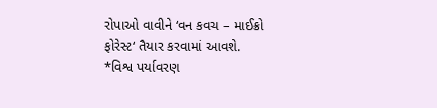રોપાઓ વાવીને ‘વન કવચ – માઈક્રો ફોરેસ્ટ‘ તૈયાર કરવામાં આવશે.
*વિશ્વ પર્યાવરણ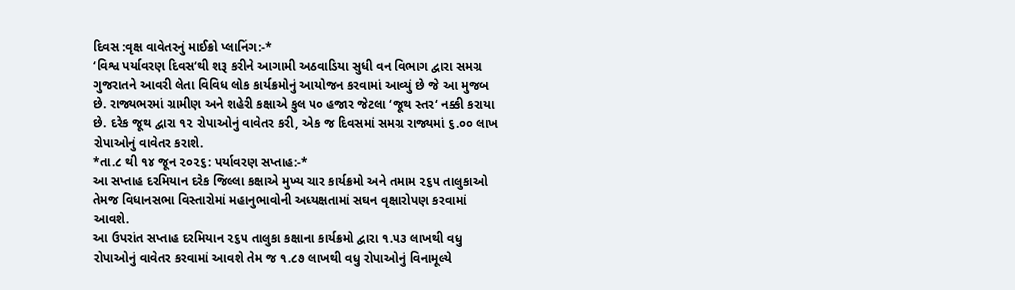દિવસ :વૃક્ષ વાવેતરનું માઈક્રો પ્લાનિંગ:-*
‘વિશ્વ પર્યાવરણ દિવસ‘થી શરૂ કરીને આગામી અઠવાડિયા સુધી વન વિભાગ દ્વારા સમગ્ર ગુજરાતને આવરી લેતા વિવિધ લોક કાર્યક્રમોનું આયોજન કરવામાં આવ્યું છે જે આ મુજબ છે. રાજ્યભરમાં ગ્રામીણ અને શહેરી કક્ષાએ કુલ ૫૦ હજાર જેટલા ‘જૂથ સ્તર‘ નક્કી કરાયા છે. દરેક જૂથ દ્વારા ૧૨ રોપાઓનું વાવેતર કરી, એક જ દિવસમાં સમગ્ર રાજ્યમાં ૬.૦૦ લાખ રોપાઓનું વાવેતર કરાશે.
*તા.૮ થી ૧૪ જૂન ૨૦૨૬: પર્યાવરણ સપ્તાહ:-*
આ સપ્તાહ દરમિયાન દરેક જિલ્લા કક્ષાએ મુખ્ય ચાર કાર્યક્રમો અને તમામ ૨૬૫ તાલુકાઓ તેમજ વિધાનસભા વિસ્તારોમાં મહાનુભાવોની અધ્યક્ષતામાં સઘન વૃક્ષારોપણ કરવામાં આવશે.
આ ઉપરાંત સપ્તાહ દરમિયાન ૨૬૫ તાલુકા કક્ષાના કાર્યક્રમો દ્વારા ૧.૫૩ લાખથી વધુ રોપાઓનું વાવેતર કરવામાં આવશે તેમ જ ૧.૮૭ લાખથી વધુ રોપાઓનું વિનામૂલ્યે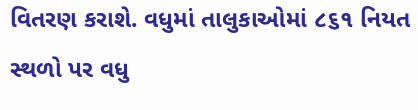વિતરણ કરાશે. વધુમાં તાલુકાઓમાં ૮૬૧ નિયત સ્થળો પર વધુ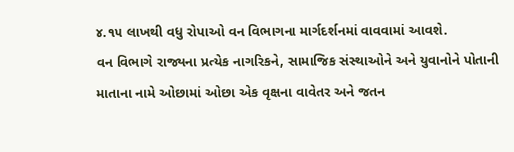૪.૧૫ લાખથી વધુ રોપાઓ વન વિભાગના માર્ગદર્શનમાં વાવવામાં આવશે.
વન વિભાગે રાજ્યના પ્રત્યેક નાગરિકને, સામાજિક સંસ્થાઓને અને યુવાનોને પોતાની માતાના નામે ઓછામાં ઓછા એક વૃક્ષના વાવેતર અને જતન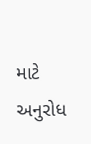માટે અનુરોધ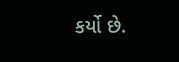કર્યો છે.